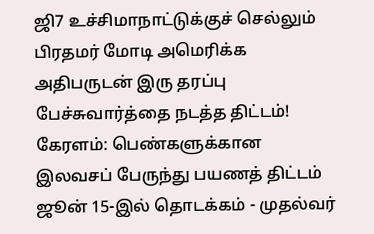ஜி7 உச்சிமாநாட்டுக்குச் செல்லும் பிரதமர் மோடி அமெரிக்க அதிபருடன் இரு தரப்பு பேச்சுவார்த்தை நடத்த திட்டம்! கேரளம்: பெண்களுக்கான இலவசப் பேருந்து பயணத் திட்டம் ஜூன் 15-இல் தொடக்கம் - முதல்வர்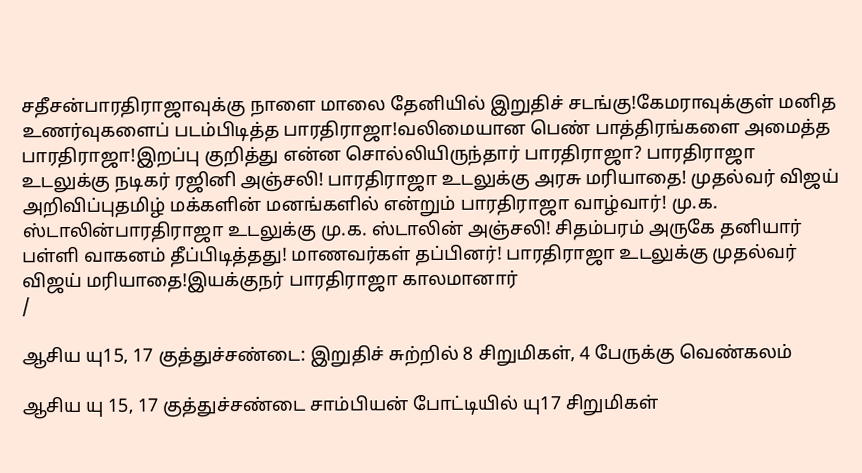சதீசன்பாரதிராஜாவுக்கு நாளை மாலை தேனியில் இறுதிச் சடங்கு!கேமராவுக்குள் மனித உணர்வுகளைப் படம்பிடித்த பாரதிராஜா!வலிமையான பெண் பாத்திரங்களை அமைத்த பாரதிராஜா!இறப்பு குறித்து என்ன சொல்லியிருந்தார் பாரதிராஜா? பாரதிராஜா உடலுக்கு நடிகர் ரஜினி அஞ்சலி! பாரதிராஜா உடலுக்கு அரசு மரியாதை! முதல்வர் விஜய் அறிவிப்புதமிழ் மக்களின் மனங்களில் என்றும் பாரதிராஜா வாழ்வார்! மு.க. ஸ்டாலின்பாரதிராஜா உடலுக்கு மு.க. ஸ்டாலின் அஞ்சலி! சிதம்பரம் அருகே தனியார் பள்ளி வாகனம் தீப்பிடித்தது! மாணவர்கள் தப்பினர்! பாரதிராஜா உடலுக்கு முதல்வர் விஜய் மரியாதை!இயக்குநர் பாரதிராஜா காலமானார்
/

ஆசிய யு15, 17 குத்துச்சண்டை: இறுதிச் சுற்றில் 8 சிறுமிகள், 4 பேருக்கு வெண்கலம்

ஆசிய யு 15, 17 குத்துச்சண்டை சாம்பியன் போட்டியில் யு17 சிறுமிகள்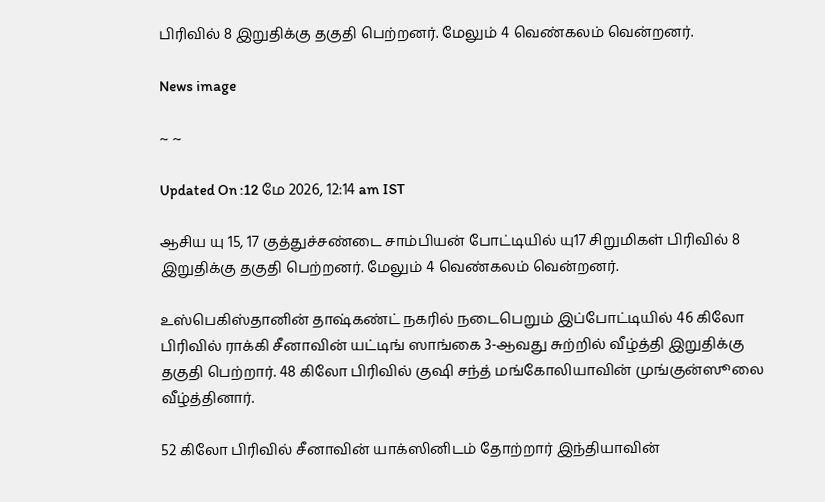பிரிவில் 8 இறுதிக்கு தகுதி பெற்றனர். மேலும் 4 வெண்கலம் வென்றனர்.

News image

~ ~

Updated On :12 மே 2026, 12:14 am IST

ஆசிய யு 15, 17 குத்துச்சண்டை சாம்பியன் போட்டியில் யு17 சிறுமிகள் பிரிவில் 8 இறுதிக்கு தகுதி பெற்றனர். மேலும் 4 வெண்கலம் வென்றனர்.

உஸ்பெகிஸ்தானின் தாஷ்கண்ட் நகரில் நடைபெறும் இப்போட்டியில் 46 கிலோ பிரிவில் ராக்கி சீனாவின் யட்டிங் ஸாங்கை 3-ஆவது சுற்றில் வீழ்த்தி இறுதிக்கு தகுதி பெற்றார். 48 கிலோ பிரிவில் குஷி சந்த் மங்கோலியாவின் முங்குன்ஸூலை வீழ்த்தினார்.

52 கிலோ பிரிவில் சீனாவின் யாக்ஸினிடம் தோற்றார் இந்தியாவின்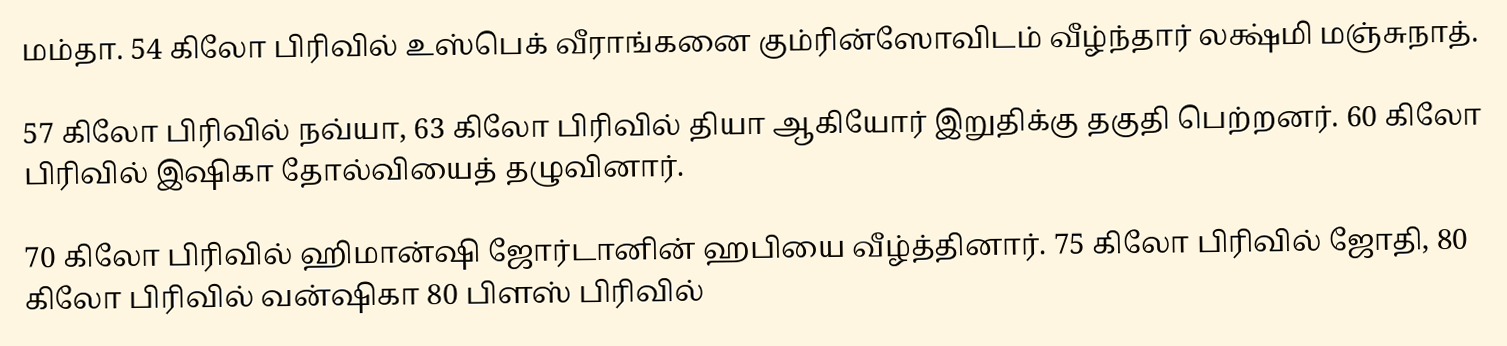மம்தா. 54 கிலோ பிரிவில் உஸ்பெக் வீராங்கனை கும்ரின்ஸோவிடம் வீழ்ந்தார் லக்ஷ்மி மஞ்சுநாத்.

57 கிலோ பிரிவில் நவ்யா, 63 கிலோ பிரிவில் தியா ஆகியோர் இறுதிக்கு தகுதி பெற்றனர். 60 கிலோ பிரிவில் இஷிகா தோல்வியைத் தழுவினார்.

70 கிலோ பிரிவில் ஹிமான்ஷி ஜோர்டானின் ஹபியை வீழ்த்தினார். 75 கிலோ பிரிவில் ஜோதி, 80 கிலோ பிரிவில் வன்ஷிகா 80 பிளஸ் பிரிவில்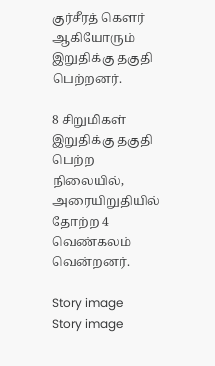குர்சீரத் கௌர் ஆகியோரும் இறுதிக்கு தகுதி பெற்றனர்.

8 சிறுமிகள் இறுதிக்கு தகுதி பெற்ற நிலையில், அரையிறுதியில் தோற்ற 4 வெண்கலம் வென்றனர்.

Story image
Story image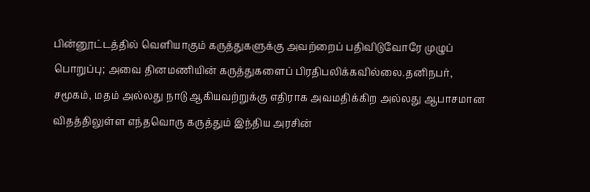பின்னூட்டத்தில் வெளியாகும் கருத்துகளுக்கு அவற்றைப் பதிவிடுவோரே முழுப் பொறுப்பு; அவை தினமணியின் கருத்துகளைப் பிரதிபலிக்கவில்லை.தனிநபர், சமூகம், மதம் அல்லது நாடு ஆகியவற்றுக்கு எதிராக அவமதிக்கிற அல்லது ஆபாசமான விதத்திலுள்ள எந்தவொரு கருத்தும் இந்திய அரசின்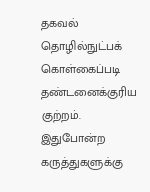தகவல் தொழில்நுட்பக் கொள்கைப்படி தண்டனைக்குரிய குற்றம். இதுபோன்ற கருத்துகளுக்கு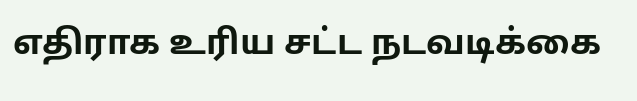எதிராக உரிய சட்ட நடவடிக்கை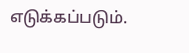எடுக்கப்படும்.